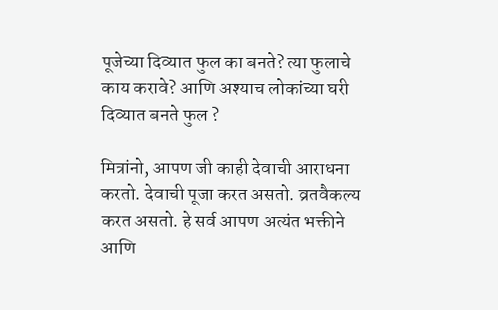पूजेच्या दिव्यात फुल का बनते? त्या फुलाचे काय करावे? आणि अश्याच लोकांच्या घरी दिव्यात बनते फुल ?

मित्रांनो, आपण जी काही देवाची आराधना करतो. देवाची पूजा करत असतो. व्रतवैकल्य करत असतो. हे सर्व आपण अत्यंत भक्तीने आणि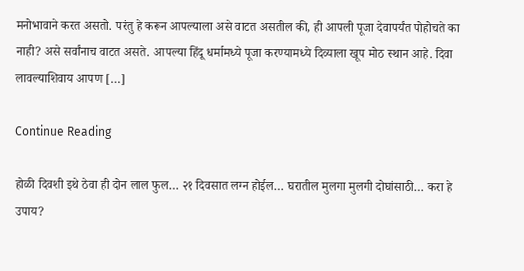मनोभावाने करत असतो. परंतु हे करून आपल्याला असे वाटत असतील की, ही आपली पूजा देवापर्यंत पोहोचते का नाही? असे सर्वांनाच वाटत असते. आपल्या हिंदू धर्मामध्ये पूजा करण्यामध्ये दिव्याला खूप मोठ स्थान आहे. दिवा लावल्याशिवाय आपण […]

Continue Reading

होळी दिवशी इथे ठेवा ही दोन लाल फुल… २१ दिवसात लग्न होईल… घरातील मुलगा मुलगी दोघांसाठी… करा हे उपाय?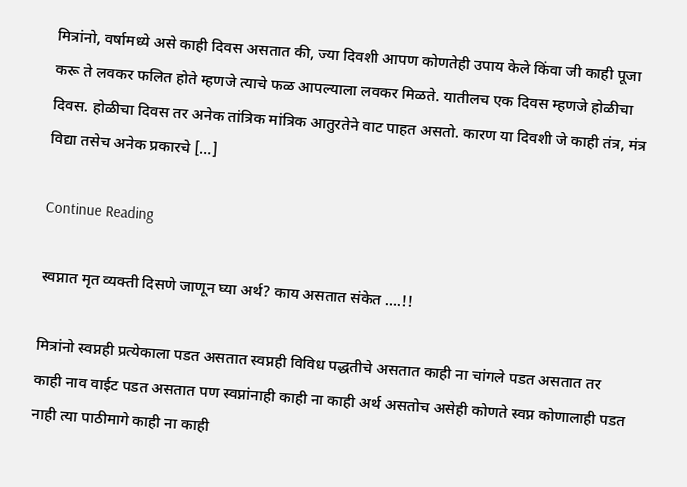मित्रांनो, वर्षामध्ये असे काही दिवस असतात की, ज्या दिवशी आपण कोणतेही उपाय केले किंवा जी काही पूजा करू ते लवकर फलित होते म्हणजे त्याचे फळ आपल्याला लवकर मिळते. यातीलच एक दिवस म्हणजे होळीचा दिवस. होळीचा दिवस तर अनेक तांत्रिक मांत्रिक आतुरतेने वाट पाहत असतो. कारण या दिवशी जे काही तंत्र, मंत्र विद्या तसेच अनेक प्रकारचे […]

Continue Reading

स्वप्नात मृत व्यक्ती दिसणे जाणून घ्या अर्थ? काय असतात संकेत ….!!

मित्रांनो स्वप्नही प्रत्येकाला पडत असतात स्वप्नही विविध पद्धतीचे असतात काही ना चांगले पडत असतात तर काही नाव वाईट पडत असतात पण स्वप्नांनाही काही ना काही अर्थ असतोच असेही कोणते स्वप्न कोणालाही पडत नाही त्या पाठीमागे काही ना काही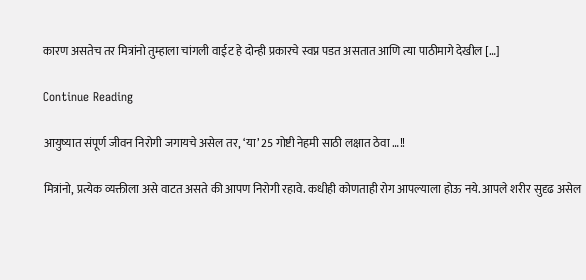कारण असतेच तर मित्रांनो तुम्हाला चांगली वाईट हे दोन्ही प्रकारचे स्वप्न पडत असतात आणि त्या पाठीमागे देखील […]

Continue Reading

आयुष्यात संपूर्ण जीवन निरोगी जगायचे असेल तर, ‘या’ 25 गोष्टी नेहमी साठी लक्षात ठेवा …!!

मित्रांनो, प्रत्येक व्यक्तीला असे वाटत असते की आपण निरोगी रहावे. कधीही कोणताही रोग आपल्याला होऊ नये. आपले शरीर सुदृढ असेल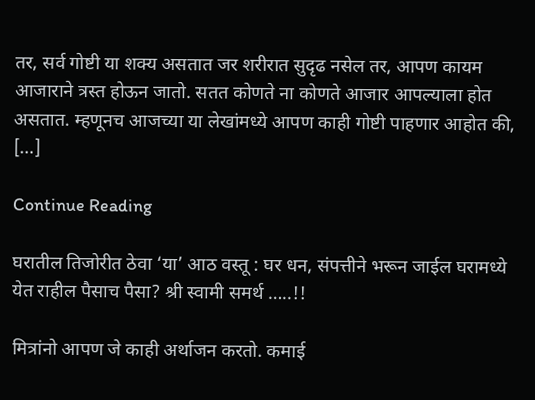तर, सर्व गोष्टी या शक्य असतात जर शरीरात सुदृढ नसेल तर, आपण कायम आजाराने त्रस्त होऊन जातो. सतत कोणते ना कोणते आजार आपल्याला होत असतात. म्हणूनच आजच्या या लेखांमध्ये आपण काही गोष्टी पाहणार आहोत की, […]

Continue Reading

घरातील तिजोरीत ठेवा ‘या’ आठ वस्तू : घर धन, संपत्तीने भरून जाईल घरामध्ये येत राहील पैसाच पैसा? श्री स्वामी समर्थ …..!!

मित्रांनो आपण जे काही अर्थाजन करतो. कमाई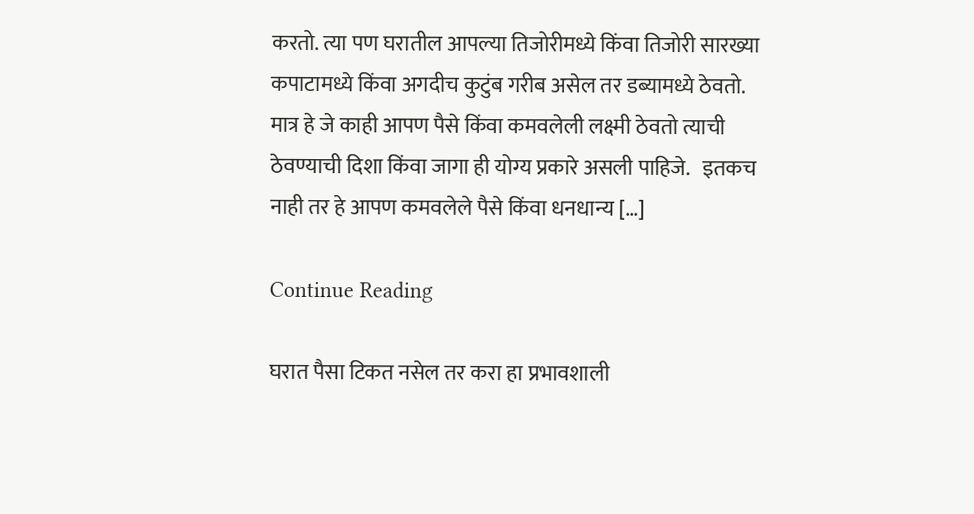करतो. त्या पण घरातील आपल्या तिजोरीमध्ये किंवा तिजोरी सारख्या कपाटामध्ये किंवा अगदीच कुटुंब गरीब असेल तर डब्यामध्ये ठेवतो. मात्र हे जे काही आपण पैसे किंवा कमवलेली लक्ष्मी ठेवतो त्याची ठेवण्याची दिशा किंवा जागा ही योग्य प्रकारे असली पाहिजे.   इतकच नाही तर हे आपण कमवलेले पैसे किंवा धनधान्य […]

Continue Reading

घरात पैसा टिकत नसेल तर करा हा प्रभावशाली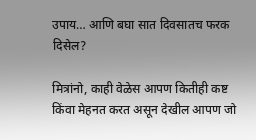उपाय… आणि बघा सात दिवसातच फरक दिसेल?

मित्रांनो, काही वेळेस आपण कितीही कष्ट किंवा मेहनत करत असून देखील आपण जो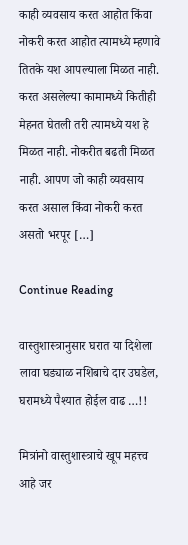काही व्यवसाय करत आहोत किंवा नोकरी करत आहोत त्यामध्ये म्हणावे तितके यश आपल्याला मिळत नाही. करत असलेल्या कामामध्ये कितीही मेहनत घेतली तरी त्यामध्ये यश हे मिळत नाही. नोकरीत बढती मिळत नाही. आपण जो काही व्यवसाय करत असाल किंवा नोकरी करत असतो भरपूर […]

Continue Reading

वास्तुशास्त्रानुसार घरात या दिशेला लावा घड्याळ नशिबाचे दार उघडेल, घरामध्ये पैश्यात होईल वाढ …!!

मित्रांनो वास्तुशास्त्राचे खूप महत्त्व आहे जर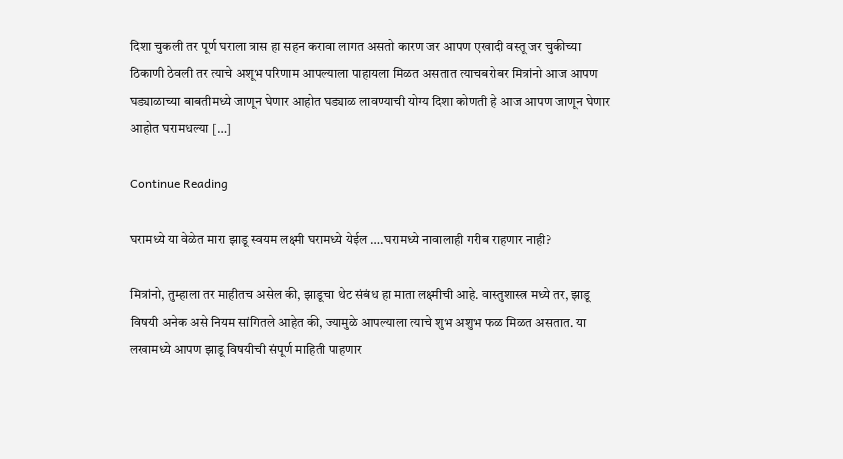दिशा चुकली तर पूर्ण घराला त्रास हा सहन करावा लागत असतो कारण जर आपण एखादी वस्तू जर चुकीच्या ठिकाणी ठेवली तर त्याचे अशूभ परिणाम आपल्याला पाहायला मिळत असतात त्याचबरोबर मित्रांनो आज आपण घड्याळाच्या बाबतीमध्ये जाणून घेणार आहोत घड्याळ लावण्याची योग्य दिशा कोणती हे आज आपण जाणून घेणार आहोत घरामधल्या […]

Continue Reading

घरामध्ये या वेळेत मारा झाडू स्वयम लक्ष्मी घरामध्ये येईल ….घरामध्ये नावालाही गरीब राहणार नाही?

मित्रांनो, तुम्हाला तर माहीतच असेल की, झाडूचा थेट संबंध हा माता लक्ष्मीची आहे. वास्तुशास्त्र मध्ये तर, झाडू विषयी अनेक असे नियम सांगितले आहेत की, ज्यामुळे आपल्याला त्याचे शुभ अशुभ फळ मिळत असतात. या लखामध्ये आपण झाडू विषयीची संपूर्ण माहिती पाहणार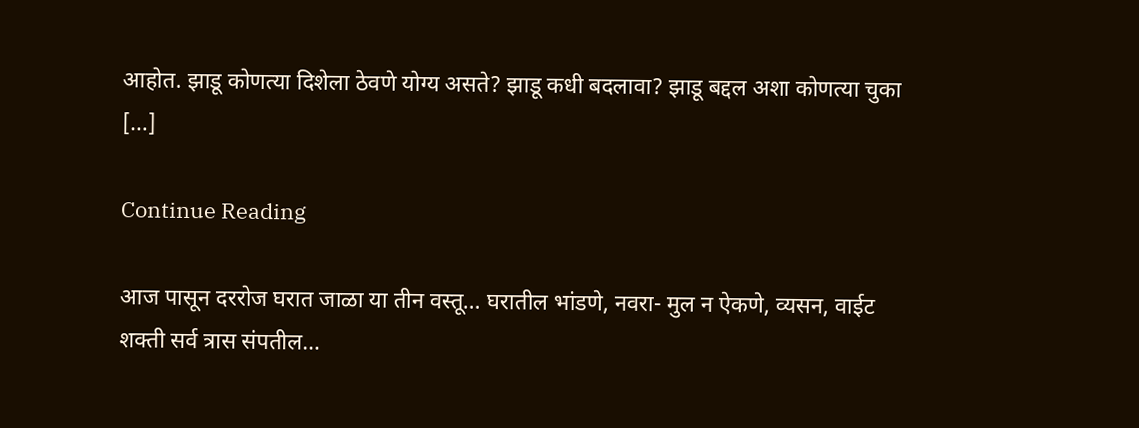आहोत. झाडू कोणत्या दिशेला ठेवणे योग्य असते? झाडू कधी बदलावा? झाडू बद्दल अशा कोणत्या चुका […]

Continue Reading

आज पासून दररोज घरात जाळा या तीन वस्तू… घरातील भांडणे, नवरा- मुल न ऐकणे, व्यसन, वाईट शक्ती सर्व त्रास संपतील…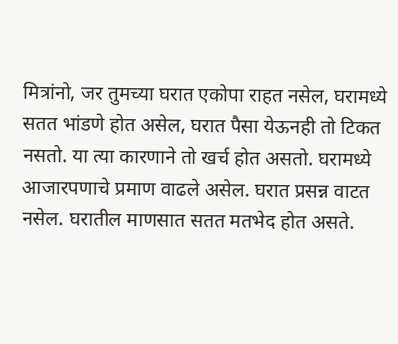मित्रांनो, जर तुमच्या घरात एकोपा राहत नसेल, घरामध्ये सतत भांडणे होत असेल, घरात पैसा येऊनही तो टिकत नसतो. या त्या कारणाने तो खर्च होत असतो. घरामध्ये आजारपणाचे प्रमाण वाढले असेल. घरात प्रसन्न वाटत नसेल. घरातील माणसात सतत मतभेद होत असते.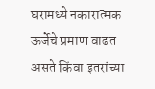घरामध्ये नकारात्मक ऊर्जेचे प्रमाण वाढत असते किंवा इतरांच्या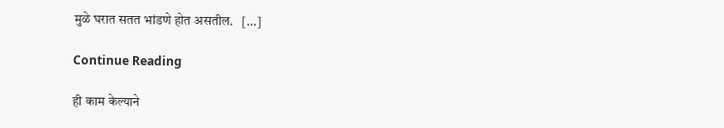मुळे घरात सतत भांडणे होत असतील.   […]

Continue Reading

ही काम केल्याने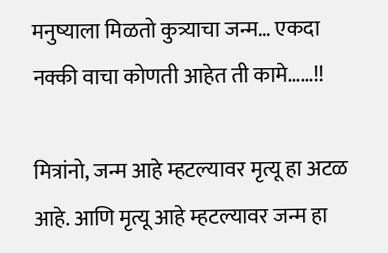मनुष्याला मिळतो कुत्र्याचा जन्म… एकदा नक्की वाचा कोणती आहेत ती कामे……!!

मित्रांनो, जन्म आहे म्हटल्यावर मृत्यू हा अटळ आहे. आणि मृत्यू आहे म्हटल्यावर जन्म हा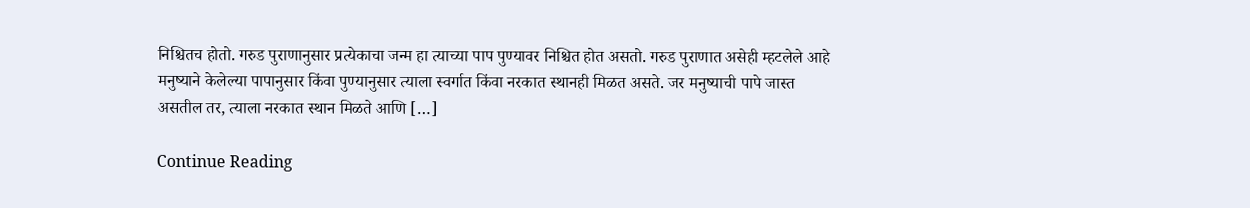निश्चितच होतो. गरुड पुराणानुसार प्रत्येकाचा जन्म हा त्याच्या पाप पुण्यावर निश्चित होत असतो. गरुड पुराणात असेही म्हटलेले आहे मनुष्याने केलेल्या पापानुसार किंवा पुण्यानुसार त्याला स्वर्गात किंवा नरकात स्थानही मिळत असते. जर मनुष्याची पापे जास्त असतील तर, त्याला नरकात स्थान मिळते आणि […]

Continue Reading